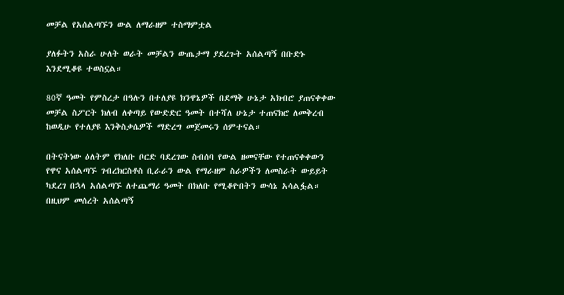መቻል የአሰልጣኙን ውል ለማራዘም ተስማምቷል

ያለፉትን አስራ ሁለት ወራት መቻልን ውጤታማ ያደረጉት አሰልጣኝ በቡድኑ እንደሚቆዩ ተወስኗል።

80ኛ ዓመት የምስረታ በዓሉን በተለያዩ ክንዋኔዎች በደማቅ ሁኔታ አክብሮ ያጠናቀቀው መቻል ስፖርት ክለብ ለቀጣይ የውድድር ዓመት በተሻለ ሁኔታ ተጠናክሮ ለመቅረብ ከወዲሁ የተለያዩ እንቅስቃሴዎች ማድረግ መጀመሩን ሰምተናል።

በትናትነው ዕለትም የክለቡ ቦርድ ባደረገው ስብሰባ የውል ዘመናቸው የተጠናቀቀውን የዋና አሰልጣኙ ገብረክርስቶስ ቢራራን ውል የማራዘም ስራዎችን ለመስራት ውይይት ካደረገ በኋላ አሰልጣኙ ለተጨማሪ ዓመት በክለቡ የሚቆዮበትን ውሳኔ አሳልፏል። በዚህም መሰረት አሰልጣኝ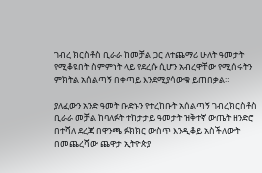ገብረ ክርስቶስ ቢራራ ከመቻል ጋር ለተጨማሪ ሁለት ዓመታት የሚቆዩበት ስምምነት ላይ የደረሱ ሲሆን አብረዋቸው የሚሰሩትን ምክትል አሰልጣኝ በቀጣይ እንደሚያሳውቁ ይጠበቃል።

ያለፈውን አንድ ዓመት ቡድኑን የተረከቡት አሰልጣኝ ገብረክርስቶስ ቢራራ መቻል ከባለፉት ተከታታይ ዓመታት ዝቅተኛ ውጤት ዘንድሮ በተሻለ ደረጃ በዋንጫ ፉክክር ውስጥ እንዲቆይ አስችለውት በመጨረሻው ጨዋታ ኢትዮጵያ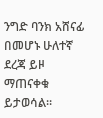ንግድ ባንክ አሸናፊ በመሆኑ ሁለተኛ ደረጃ ይዞ ማጠናቀቁ ይታወሳል።